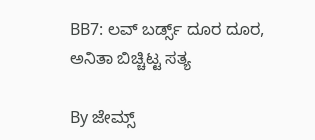BB7: ಲವ್ ಬರ್ಡ್ಸ್ ದೂರ ದೂರ, ಅನಿತಾ ಬಿಚ್ಚಿಟ್ಟ ಸತ್ಯ

By ಜೇಮ್ಸ್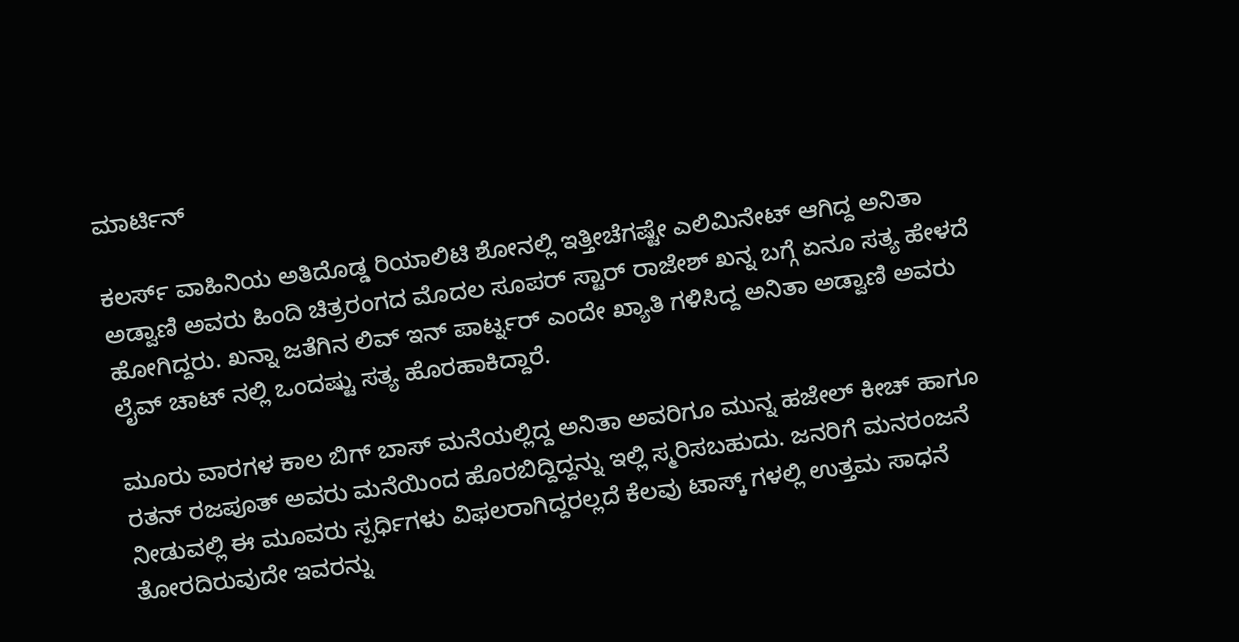ಮಾರ್ಟಿನ್

ಕಲರ್ಸ್ ವಾಹಿನಿಯ ಅತಿದೊಡ್ಡ ರಿಯಾಲಿಟಿ ಶೋನಲ್ಲಿ ಇತ್ತೀಚೆಗಷ್ಟೇ ಎಲಿಮಿನೇಟ್ ಆಗಿದ್ದ ಅನಿತಾ ಅಡ್ವಾಣಿ ಅವರು ಹಿಂದಿ ಚಿತ್ರರಂಗದ ಮೊದಲ ಸೂಪರ್ ಸ್ಟಾರ್ ರಾಜೇಶ್ ಖನ್ನ ಬಗ್ಗೆ ಏನೂ ಸತ್ಯ ಹೇಳದೆ ಹೋಗಿದ್ದರು. ಖನ್ನಾ ಜತೆಗಿನ ಲಿವ್ ಇನ್ ಪಾರ್ಟ್ನರ್ ಎಂದೇ ಖ್ಯಾತಿ ಗಳಿಸಿದ್ದ ಅನಿತಾ ಅಡ್ವಾಣಿ ಅವರು ಲೈವ್ ಚಾಟ್ ನಲ್ಲಿ ಒಂದಷ್ಟು ಸತ್ಯ ಹೊರಹಾಕಿದ್ದಾರೆ.

ಮೂರು ವಾರಗಳ ಕಾಲ ಬಿಗ್ ಬಾಸ್ ಮನೆಯಲ್ಲಿದ್ದ ಅನಿತಾ ಅವರಿಗೂ ಮುನ್ನ ಹಜೇಲ್ ಕೀಚ್ ಹಾಗೂ ರತನ್ ರಜಪೂತ್ ಅವರು ಮನೆಯಿಂದ ಹೊರಬಿದ್ದಿದ್ದನ್ನು ಇಲ್ಲಿ ಸ್ಮರಿಸಬಹುದು. ಜನರಿಗೆ ಮನರಂಜನೆ ನೀಡುವಲ್ಲಿ ಈ ಮೂವರು ಸ್ಪರ್ಧಿಗಳು ವಿಫಲರಾಗಿದ್ದರಲ್ಲದೆ ಕೆಲವು ಟಾಸ್ಕ್ ಗಳಲ್ಲಿ ಉತ್ತಮ ಸಾಧನೆ ತೋರದಿರುವುದೇ ಇವರನ್ನು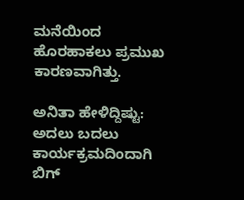ಮನೆಯಿಂದ ಹೊರಹಾಕಲು ಪ್ರಮುಖ ಕಾರಣವಾಗಿತ್ತು.

ಅನಿತಾ ಹೇಳಿದ್ದಿಷ್ಟು: ಅದಲು ಬದಲು ಕಾರ್ಯಕ್ರಮದಿಂದಾಗಿ ಬಿಗ್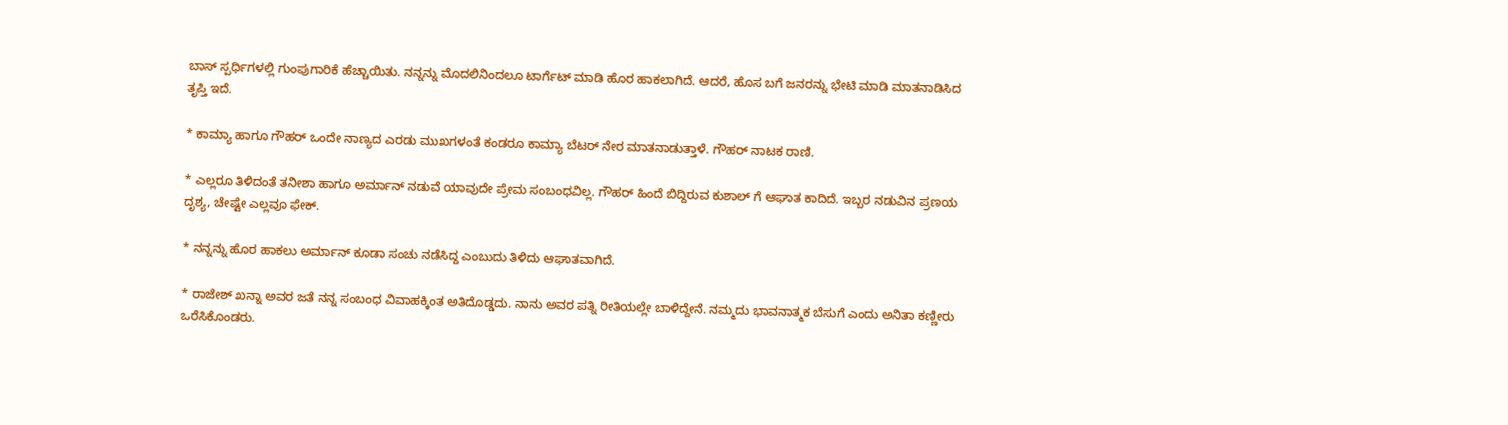ಬಾಸ್ ಸ್ಪರ್ಧಿಗಳಲ್ಲಿ ಗುಂಪುಗಾರಿಕೆ ಹೆಚ್ಚಾಯಿತು. ನನ್ನನ್ನು ಮೊದಲಿನಿಂದಲೂ ಟಾರ್ಗೆಟ್ ಮಾಡಿ ಹೊರ ಹಾಕಲಾಗಿದೆ. ಆದರೆ, ಹೊಸ ಬಗೆ ಜನರನ್ನು ಭೇಟಿ ಮಾಡಿ ಮಾತನಾಡಿಸಿದ ತೃಪ್ತಿ ಇದೆ.

* ಕಾಮ್ಯಾ ಹಾಗೂ ಗೌಹರ್ ಒಂದೇ ನಾಣ್ಯದ ಎರಡು ಮುಖಗಳಂತೆ ಕಂಡರೂ ಕಾಮ್ಯಾ ಬೆಟರ್ ನೇರ ಮಾತನಾಡುತ್ತಾಳೆ. ಗೌಹರ್ ನಾಟಕ ರಾಣಿ.

* ಎಲ್ಲರೂ ತಿಳಿದಂತೆ ತನೀಶಾ ಹಾಗೂ ಅರ್ಮಾನ್ ನಡುವೆ ಯಾವುದೇ ಪ್ರೇಮ ಸಂಬಂಧವಿಲ್ಲ. ಗೌಹರ್ ಹಿಂದೆ ಬಿದ್ದಿರುವ ಕುಶಾಲ್ ಗೆ ಆಘಾತ ಕಾದಿದೆ. ಇಬ್ಬರ ನಡುವಿನ ಪ್ರಣಯ ದೃಶ್ಯ, ಚೇಷ್ಟೇ ಎಲ್ಲವೂ ಫೇಕ್.

* ನನ್ನನ್ನು ಹೊರ ಹಾಕಲು ಅರ್ಮಾನ್ ಕೂಡಾ ಸಂಚು ನಡೆಸಿದ್ದ ಎಂಬುದು ತಿಳಿದು ಆಘಾತವಾಗಿದೆ.

* ರಾಜೇಶ್ ಖನ್ನಾ ಅವರ ಜತೆ ನನ್ನ ಸಂಬಂಧ ವಿವಾಹಕ್ಕಿಂತ ಅತಿದೊಡ್ಡದು. ನಾನು ಅವರ ಪತ್ನಿ ರೀತಿಯಲ್ಲೇ ಬಾಳಿದ್ದೇನೆ. ನಮ್ಮದು ಭಾವನಾತ್ಮಕ ಬೆಸುಗೆ ಎಂದು ಅನಿತಾ ಕಣ್ಣೀರು ಒರೆಸಿಕೊಂಡರು.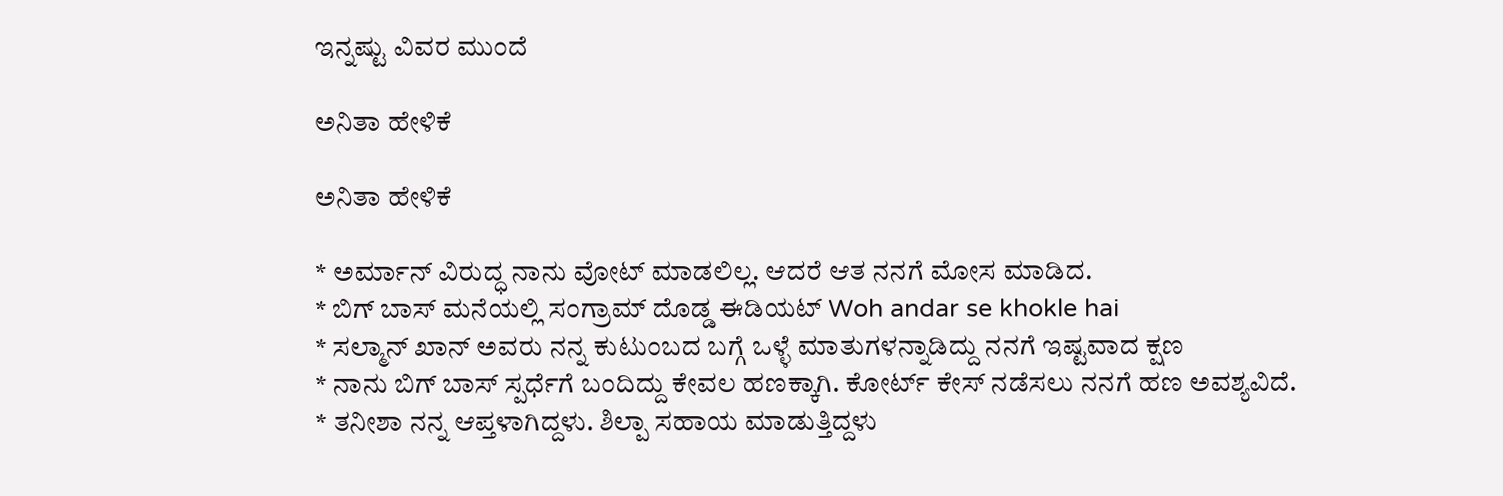ಇನ್ನಷ್ಟು ವಿವರ ಮುಂದೆ

ಅನಿತಾ ಹೇಳಿಕೆ

ಅನಿತಾ ಹೇಳಿಕೆ

* ಅರ್ಮಾನ್ ವಿರುದ್ಧ ನಾನು ವೋಟ್ ಮಾಡಲಿಲ್ಲ. ಆದರೆ ಆತ ನನಗೆ ಮೋಸ ಮಾಡಿದ.
* ಬಿಗ್ ಬಾಸ್ ಮನೆಯಲ್ಲಿ ಸಂಗ್ರಾಮ್ ದೊಡ್ಡ ಈಡಿಯಟ್ Woh andar se khokle hai
* ಸಲ್ಮಾನ್ ಖಾನ್ ಅವರು ನನ್ನ ಕುಟುಂಬದ ಬಗ್ಗೆ ಒಳ್ಳೆ ಮಾತುಗಳನ್ನಾಡಿದ್ದು ನನಗೆ ಇಷ್ಟವಾದ ಕ್ಷಣ
* ನಾನು ಬಿಗ್ ಬಾಸ್ ಸ್ಪರ್ಧೆಗೆ ಬಂದಿದ್ದು ಕೇವಲ ಹಣಕ್ಕಾಗಿ. ಕೋರ್ಟ್ ಕೇಸ್ ನಡೆಸಲು ನನಗೆ ಹಣ ಅವಶ್ಯವಿದೆ.
* ತನೀಶಾ ನನ್ನ ಆಪ್ತಳಾಗಿದ್ದಳು. ಶಿಲ್ಪಾ ಸಹಾಯ ಮಾಡುತ್ತಿದ್ದಳು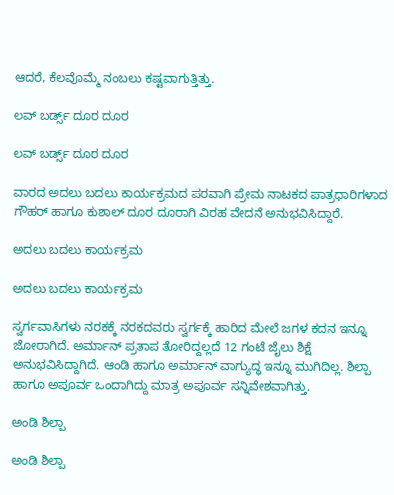ಆದರೆ, ಕೆಲವೊಮ್ಮೆ ನಂಬಲು ಕಷ್ಟವಾಗುತ್ತಿತ್ತು.

ಲವ್ ಬರ್ಡ್ಸ್ ದೂರ ದೂರ

ಲವ್ ಬರ್ಡ್ಸ್ ದೂರ ದೂರ

ವಾರದ ಅದಲು ಬದಲು ಕಾರ್ಯಕ್ರಮದ ಪರವಾಗಿ ಪ್ರೇಮ ನಾಟಕದ ಪಾತ್ರಧಾರಿಗಳಾದ ಗೌಹರ್ ಹಾಗೂ ಕುಶಾಲ್ ದೂರ ದೂರಾಗಿ ವಿರಹ ವೇದನೆ ಅನುಭವಿಸಿದ್ದಾರೆ.

ಅದಲು ಬದಲು ಕಾರ್ಯಕ್ರಮ

ಅದಲು ಬದಲು ಕಾರ್ಯಕ್ರಮ

ಸ್ವರ್ಗವಾಸಿಗಳು ನರಕಕ್ಕೆ ನರಕದವರು ಸ್ವರ್ಗಕ್ಕೆ ಹಾರಿದ ಮೇಲೆ ಜಗಳ ಕದನ ಇನ್ನೂ ಜೋರಾಗಿದೆ. ಅರ್ಮಾನ್ ಪ್ರತಾಪ ತೋರಿದ್ದಲ್ಲದೆ 12 ಗಂಟೆ ಜೈಲು ಶಿಕ್ಷೆ ಅನುಭವಿಸಿದ್ದಾಗಿದೆ. ಆಂಡಿ ಹಾಗೂ ಅರ್ಮಾನ್ ವಾಗ್ಯುದ್ಧ ಇನ್ನೂ ಮುಗಿದಿಲ್ಲ. ಶಿಲ್ಪಾ ಹಾಗೂ ಅಪೂರ್ವ ಒಂದಾಗಿದ್ದು ಮಾತ್ರ ಅಪೂರ್ವ ಸನ್ನಿವೇಶವಾಗಿತ್ತು.

ಅಂಡಿ ಶಿಲ್ಪಾ

ಅಂಡಿ ಶಿಲ್ಪಾ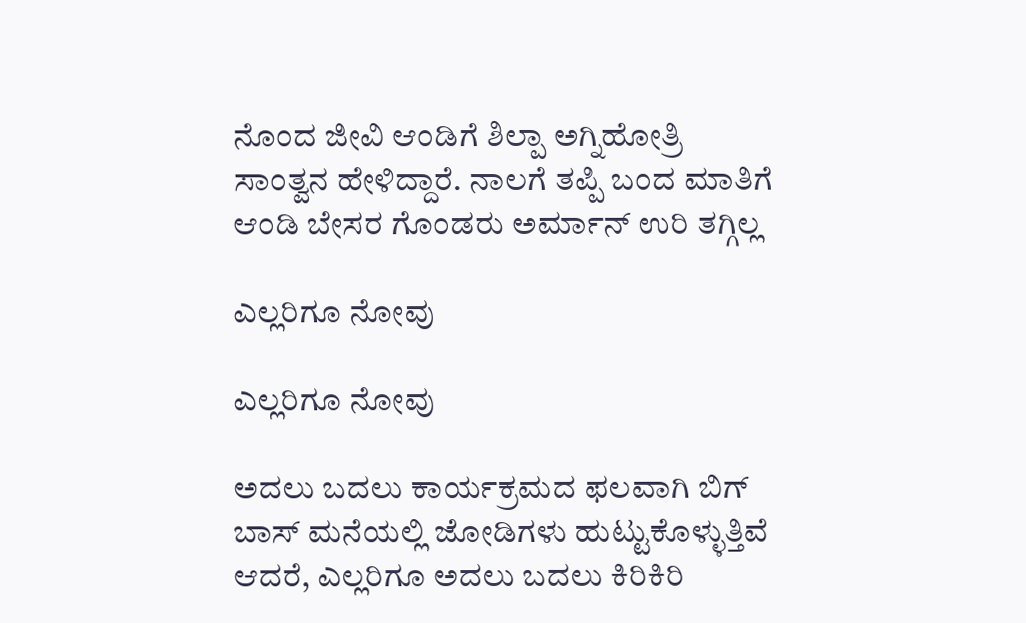ನೊಂದ ಜೀವಿ ಆಂಡಿಗೆ ಶಿಲ್ಪಾ ಅಗ್ನಿಹೋತ್ರಿ ಸಾಂತ್ವನ ಹೇಳಿದ್ದಾರೆ. ನಾಲಗೆ ತಪ್ಪಿ ಬಂದ ಮಾತಿಗೆ ಆಂಡಿ ಬೇಸರ ಗೊಂಡರು ಅರ್ಮಾನ್ ಉರಿ ತಗ್ಗಿಲ್ಲ

ಎಲ್ಲರಿಗೂ ನೋವು

ಎಲ್ಲರಿಗೂ ನೋವು

ಅದಲು ಬದಲು ಕಾರ್ಯಕ್ರಮದ ಫಲವಾಗಿ ಬಿಗ್ ಬಾಸ್ ಮನೆಯಲ್ಲಿ ಜೋಡಿಗಳು ಹುಟ್ಟುಕೊಳ್ಳುತ್ತಿವೆ ಆದರೆ, ಎಲ್ಲರಿಗೂ ಅದಲು ಬದಲು ಕಿರಿಕಿರಿ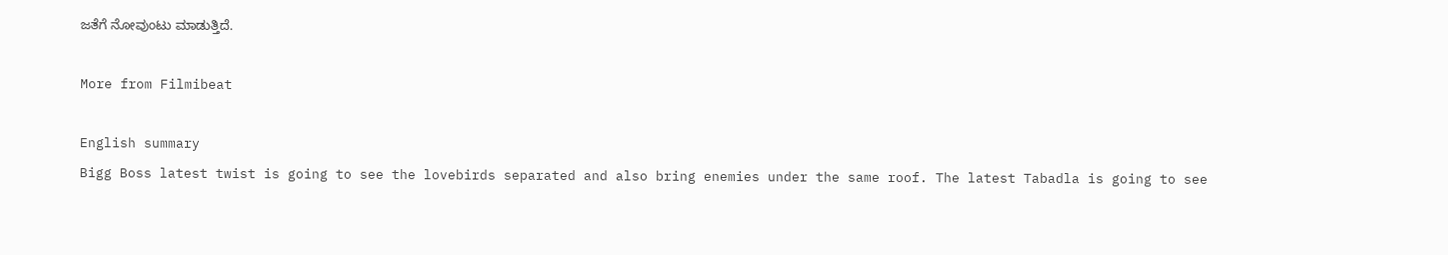ಜತೆಗೆ ನೋವುಂಟು ಮಾಡುತ್ತಿದೆ.

More from Filmibeat

English summary
Bigg Boss latest twist is going to see the lovebirds separated and also bring enemies under the same roof. The latest Tabadla is going to see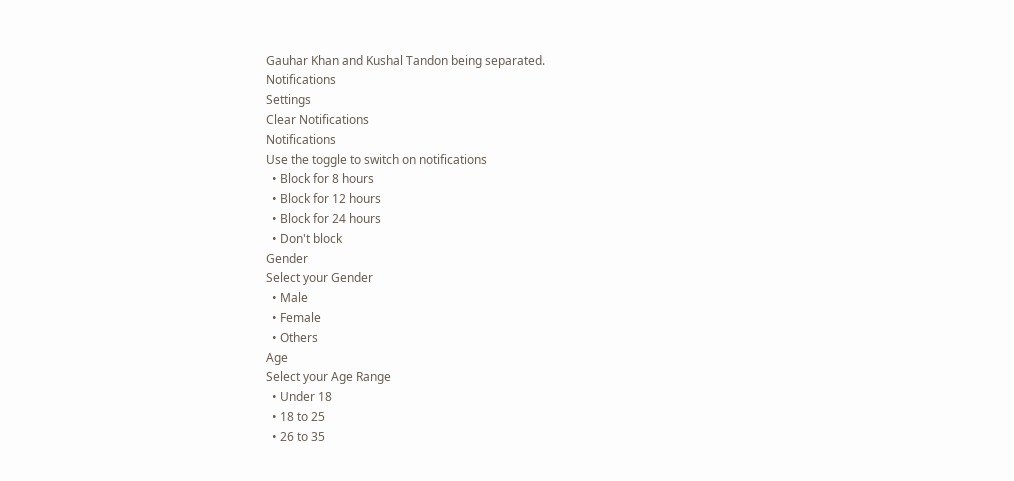Gauhar Khan and Kushal Tandon being separated.
Notifications
Settings
Clear Notifications
Notifications
Use the toggle to switch on notifications
  • Block for 8 hours
  • Block for 12 hours
  • Block for 24 hours
  • Don't block
Gender
Select your Gender
  • Male
  • Female
  • Others
Age
Select your Age Range
  • Under 18
  • 18 to 25
  • 26 to 35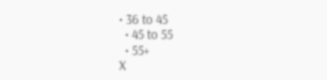• 36 to 45
  • 45 to 55
  • 55+
X